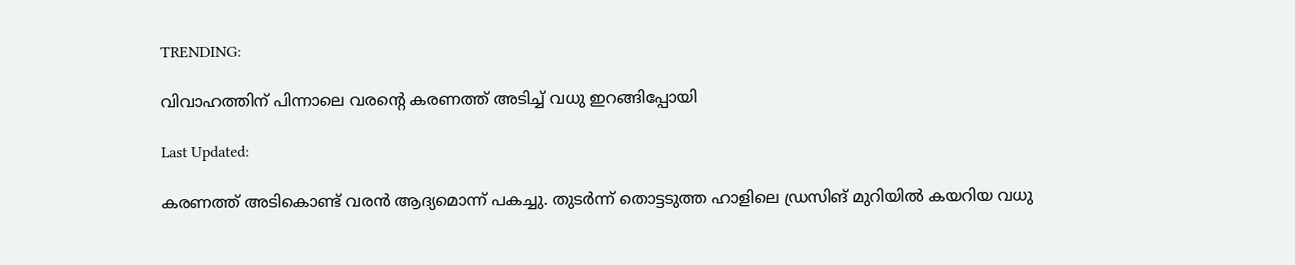TRENDING:

വിവാഹത്തിന് പിന്നാലെ വരന്‍റെ കരണത്ത് അടിച്ച് വധു ഇറങ്ങിപ്പോയി

Last Updated:

കരണത്ത് അടികൊണ്ട് വരൻ ആദ്യമൊന്ന് പകച്ചു. തുടര്‍ന്ന് തൊട്ടടുത്ത ഹാളിലെ ഡ്രസിങ് മുറിയിൽ കയറിയ വധു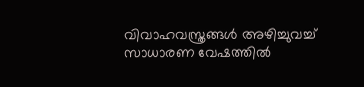വിവാഹവസ്ത്രങ്ങള്‍ അഴിച്ചുവച്ച്‌ സാധാരണ വേഷത്തില്‍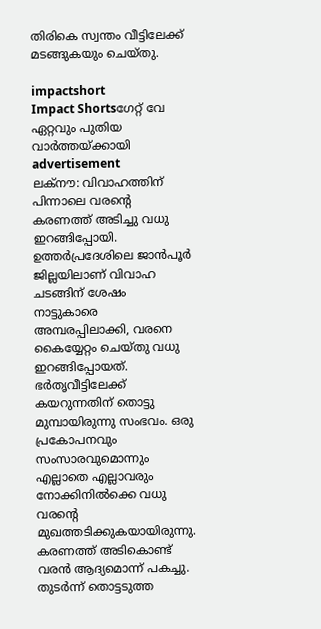തിരികെ സ്വന്തം വീട്ടിലേക്ക് മടങ്ങുകയും ചെയ്തു.

impactshort
Impact Shortsഗേറ്റ് വേ ഏറ്റവും പുതിയ വാർത്തയ്ക്കായി
advertisement
ലക്‌നൗ: വിവാഹത്തിന് പിന്നാലെ വരന്‍റെ കരണത്ത് അടിച്ചു വധു ഇറങ്ങിപ്പോയി. ഉത്തര്‍പ്രദേശിലെ ജാന്‍പൂര്‍ ജില്ലയിലാണ് വിവാഹ ചടങ്ങിന് ശേഷം നാട്ടുകാരെ അമ്പരപ്പിലാക്കി, വരനെ കൈയ്യേറ്റം ചെയ്തു വധു ഇറങ്ങിപ്പോയത്. ഭര്‍തൃവീട്ടിലേക്ക് കയറുന്നതിന് തൊട്ടു മുമ്പായിരുന്നു സംഭവം. ഒരു പ്രകോപനവും സംസാരവുമൊന്നും എല്ലാതെ എല്ലാവരും നോക്കിനില്‍ക്കെ വധു വരന്‍റെ മുഖത്തടിക്കുകയായിരുന്നു. കരണത്ത് അടികൊണ്ട് വരൻ ആദ്യമൊന്ന് പകച്ചു. തുടര്‍ന്ന് തൊട്ടടുത്ത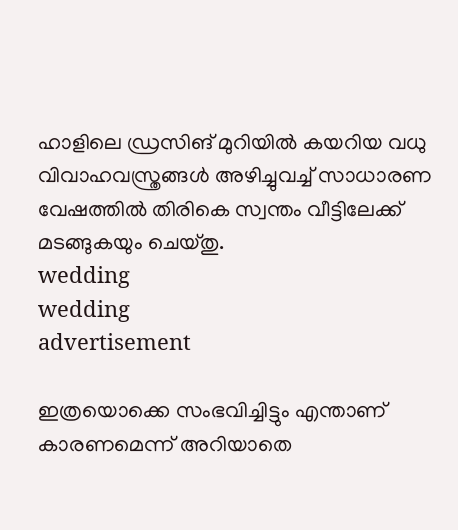ഹാളിലെ ഡ്രസിങ് മുറിയിൽ കയറിയ വധു വിവാഹവസ്ത്രങ്ങള്‍ അഴിച്ചുവച്ച്‌ സാധാരണ വേഷത്തില്‍ തിരികെ സ്വന്തം വീട്ടിലേക്ക് മടങ്ങുകയും ചെയ്തു.
wedding
wedding
advertisement

ഇത്രയൊക്കെ സംഭവിച്ചിട്ടും എന്താണ് കാരണമെന്ന് അറിയാതെ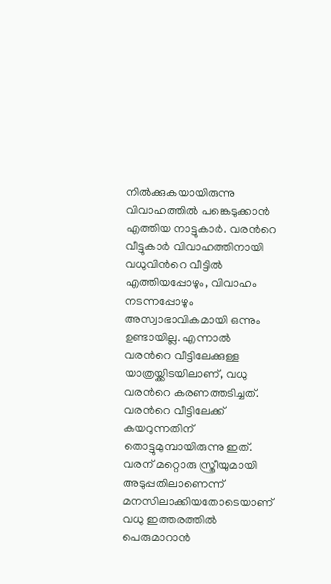നിൽക്കുകയായിരുന്നു വിവാഹത്തിൽ പങ്കെടുക്കാൻ എത്തിയ നാട്ടുകാർ. വരന്‍റെ വീട്ടുകാർ വിവാഹത്തിനായി വധുവിന്‍റെ വീട്ടിൽ എത്തിയപ്പോഴും, വിവാഹം നടന്നപ്പോഴും അസ്വാഭാവികമായി ഒന്നും ഉണ്ടായില്ല. എന്നാൽ വരന്‍റെ വീട്ടിലേക്കുള്ള യാത്രയ്ക്കിടയിലാണ്, വധു വരന്‍റെ കരണത്തടിച്ചത്. വരന്‍റെ വീട്ടിലേക്ക് കയറുന്നതിന് തൊട്ടുമുമ്പായിരുന്നു ഇത്. വരന് മറ്റൊരു സ്ത്രീയുമായി അടുപ്പതിലാണെന്ന് മനസിലാക്കിയതോടെയാണ് വധു ഇത്തരത്തിൽ പെരുമാറാൻ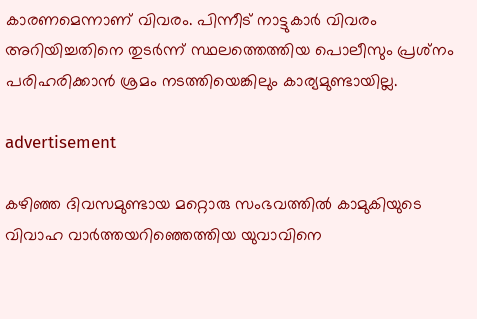കാരണമെന്നാണ് വിവരം. പിന്നീട് നാട്ടുകാർ വിവരം അറിയിച്ചതിനെ തുടർന്ന് സ്ഥലത്തെത്തിയ പൊലീസും പ്രശ്‌നം പരിഹരിക്കാന്‍ ശ്രമം നടത്തിയെങ്കിലും കാര്യമുണ്ടായില്ല.

advertisement

കഴിഞ്ഞ ദിവസമുണ്ടായ മറ്റൊരു സംഭവത്തിൽ കാമുകിയുടെ വിവാഹ വാർത്തയറിഞ്ഞെത്തിയ യുവാവിനെ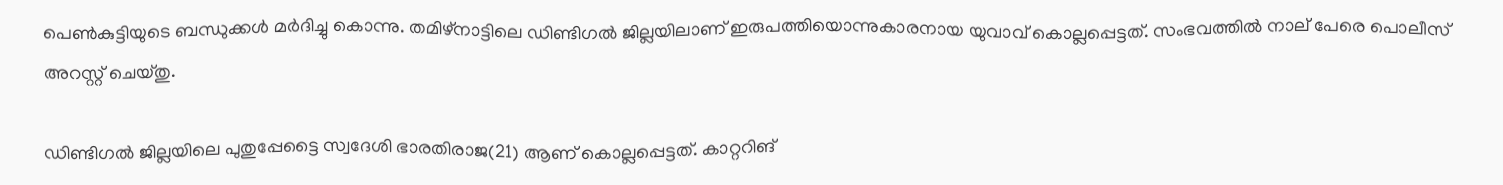പെൺകുട്ടിയുടെ ബന്ധുക്കൾ മർദിച്ചു കൊന്നു. തമിഴ്നാട്ടിലെ ഡിണ്ടിഗൽ ജില്ലയിലാണ് ഇരുപത്തിയൊന്നുകാരനായ യുവാവ് കൊല്ലപ്പെട്ടത്. സംഭവത്തിൽ നാല് പേരെ പൊലീസ് അറസ്റ്റ് ചെയ്തു.

ഡിണ്ടിഗൽ ജില്ലയിലെ പുതുപ്പേട്ടൈ സ്വദേശി ഭാരതിരാജ(21) ആണ് കൊല്ലപ്പെട്ടത്. കാറ്ററിങ്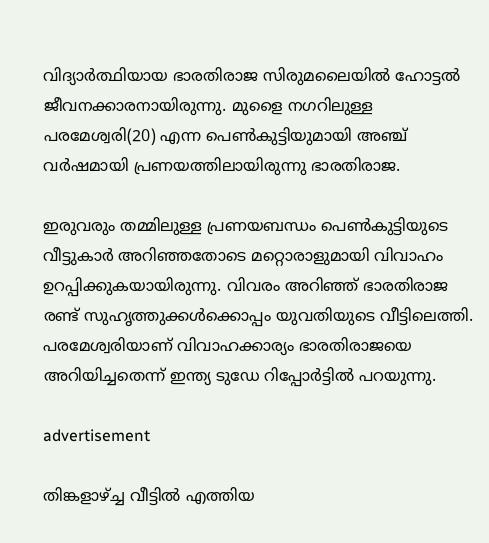വിദ്യാർത്ഥിയായ ഭാരതിരാജ സിരുമലൈയിൽ ഹോട്ടൽ ജീവനക്കാരനായിരുന്നു. മുളൈ നഗറിലുള്ള പരമേശ്വരി(20) എന്ന പെൺകുട്ടിയുമായി അഞ്ച് വർഷമായി പ്രണയത്തിലായിരുന്നു ഭാരതിരാജ.

ഇരുവരും തമ്മിലുള്ള പ്രണയബന്ധം പെൺകുട്ടിയുടെ വീട്ടുകാർ അറിഞ്ഞതോടെ മറ്റൊരാളുമായി വിവാഹം ഉറപ്പിക്കുകയായിരുന്നു. വിവരം അറിഞ്ഞ് ഭാരതിരാജ രണ്ട് സുഹൃത്തുക്കൾക്കൊപ്പം യുവതിയുടെ വീട്ടിലെത്തി. പരമേശ്വരിയാണ് വിവാഹക്കാര്യം ഭാരതിരാജയെ അറിയിച്ചതെന്ന് ഇന്ത്യ ടുഡേ റിപ്പോർട്ടിൽ പറയുന്നു.

advertisement

തിങ്കളാഴ്ച്ച വീട്ടിൽ എത്തിയ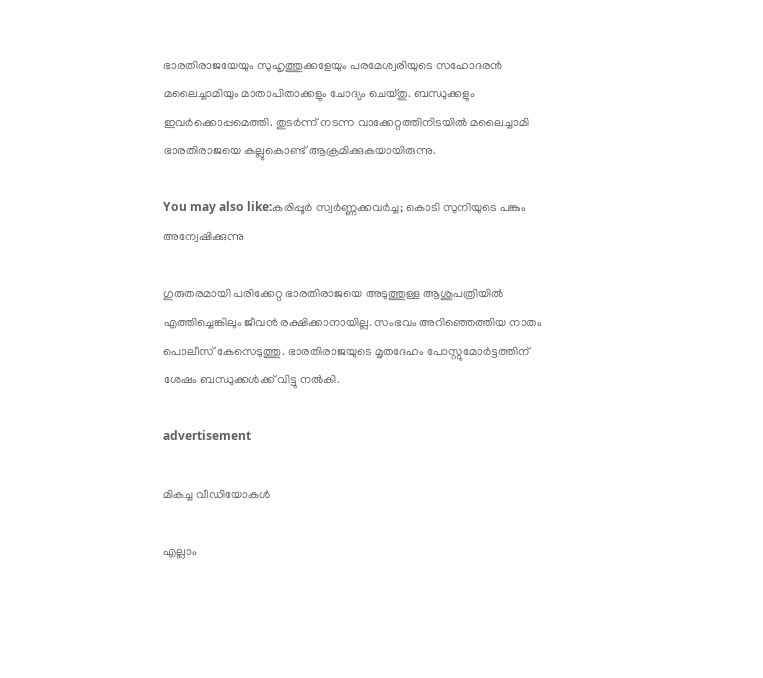ഭാരതിരാജയേയും സുഹൃത്തുക്കളേയും പരമേശ്വരിയുടെ സഹോദരൻ മലൈച്ചാമിയും മാതാപിതാക്കളും ചോദ്യം ചെയ്തു. ബന്ധുക്കളും ഇവർക്കൊപ്പമെത്തി. തുടർന്ന് നടന്ന വാക്കേറ്റത്തിനിടയിൽ മലൈച്ചാമി ഭാരതിരാജയെ കല്ലുകൊണ്ട് ആക്രമിക്കുകയായിരുന്നു.

You may also like:കരിപ്പൂര്‍ സ്വര്‍ണ്ണക്കവര്‍ച്ച; കൊടി സുനിയുടെ പങ്കും അന്വേഷിക്കുന്നു

ഗുരുതരമായി പരിക്കേറ്റ ഭാരതിരാജയെ അടുത്തുള്ള ആശുപത്രിയിൽ എത്തിച്ചെങ്കിലും ജീവൻ രക്ഷിക്കാനായില്ല. സംഭവം അറിഞ്ഞെത്തിയ നാതം പൊലീസ് കേസെടുത്തു. ഭാരതിരാജയുടെ മൃതദേഹം പോസ്റ്റുമോർട്ടത്തിന് ശേഷം ബന്ധുക്കൾക്ക് വിട്ടു നൽകി.

advertisement

മികച്ച വീഡിയോകൾ

എല്ലാം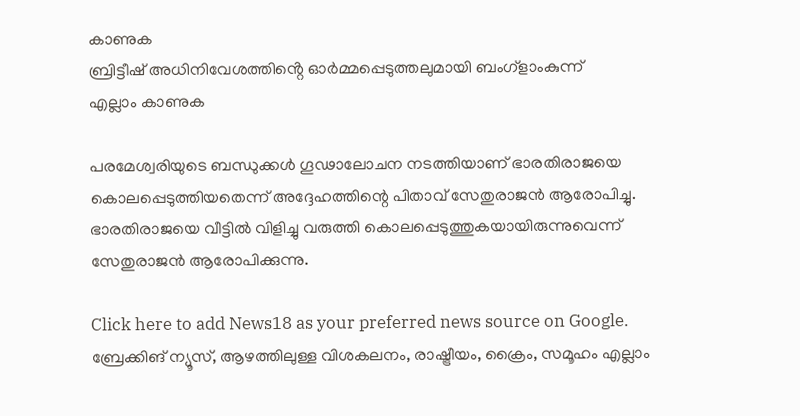കാണുക
ബ്രിട്ടീഷ് അധിനിവേശത്തിൻ്റെ ഓർമ്മപ്പെടുത്തലുമായി ബംഗ്ളാംകുന്ന്
എല്ലാം കാണുക

പരമേശ്വരിയുടെ ബന്ധുക്കൾ ഗൂഢാലോചന നടത്തിയാണ് ഭാരതിരാജയെ കൊലപ്പെടുത്തിയതെന്ന് അദ്ദേഹത്തിന്റെ പിതാവ് സേതുരാജൻ ആരോപിച്ചു. ഭാരതിരാജയെ വീട്ടിൽ വിളിച്ചു വരുത്തി കൊലപ്പെടുത്തുകയായിരുന്നുവെന്ന് സേതുരാജൻ ആരോപിക്കുന്നു.

Click here to add News18 as your preferred news source on Google.
ബ്രേക്കിങ് ന്യൂസ്, ആഴത്തിലുള്ള വിശകലനം, രാഷ്ട്രീയം, ക്രൈം, സമൂഹം എല്ലാം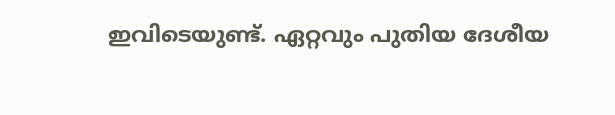ഇവിടെയുണ്ട്. ഏറ്റവും പുതിയ ദേശീയ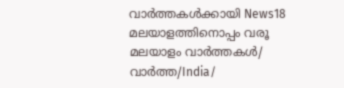വാർത്തകൾക്കായി News18 മലയാളത്തിനൊപ്പം വരൂ
മലയാളം വാർത്തകൾ/ വാർത്ത/India/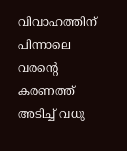വിവാഹത്തിന് പിന്നാലെ വരന്‍റെ കരണത്ത് അടിച്ച് വധു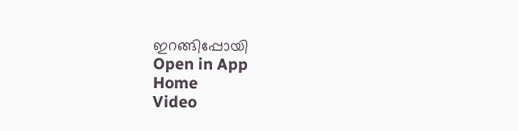ഇറങ്ങിപ്പോയി
Open in App
Home
Video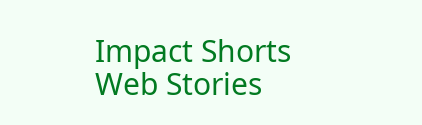Impact Shorts
Web Stories